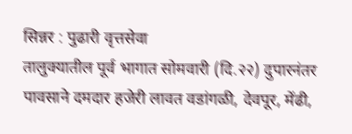सिन्नर : पुढारी वृत्तसेवा
तालुक्यातील पूर्व भागात सोमवारी (दि.२२) दुपारनंतर पावसाने दमदार हजेरी लावत वडांगळी, देवपूर, मेंढी,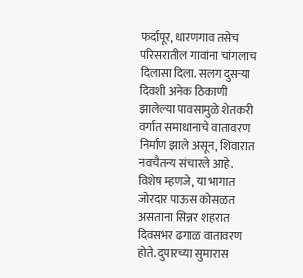फर्दापूर, धारणगाव तसेच परिसरातील गावांना चांगलाच दिलासा दिला. सलग दुसऱ्या दिवशी अनेक ठिकाणी झालेल्या पावसामुळे शेतकरी वर्गात समाधानाचे वातावरण निर्माण झाले असून, शिवारात नवचैतन्य संचारले आहे.
विशेष म्हणजे, या भागात जोरदार पाऊस कोसळत असताना सिन्नर शहरात दिवसभर ढगाळ वातावरण होते. दुपारच्या सुमारास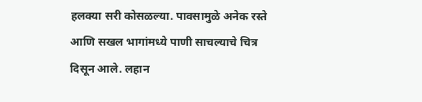हलक्या सरी कोसळल्या. पावसामुळे अनेक रस्ते आणि सखल भागांमध्ये पाणी साचल्याचे चित्र दिसून आले. लहान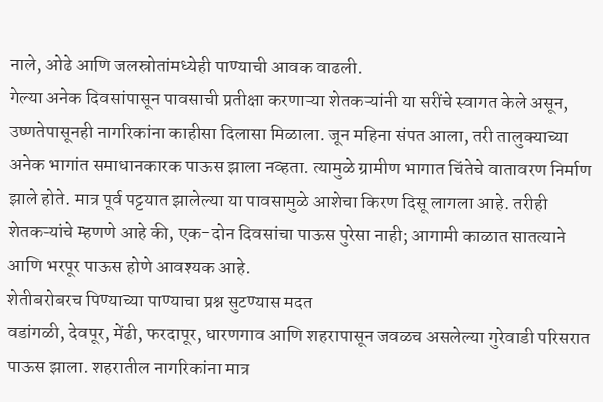नाले, ओढे आणि जलस्रोतांमध्येही पाण्याची आवक वाढली.
गेल्या अनेक दिवसांपासून पावसाची प्रतीक्षा करणाऱ्या शेतकऱ्यांनी या सरींचे स्वागत केले असून, उष्णतेपासूनही नागरिकांना काहीसा दिलासा मिळाला. जून महिना संपत आला, तरी तालुक्याच्या अनेक भागांत समाधानकारक पाऊस झाला नव्हता. त्यामुळे ग्रामीण भागात चिंतेचे वातावरण निर्माण झाले होते. मात्र पूर्व पट्टयात झालेल्या या पावसामुळे आशेचा किरण दिसू लागला आहे. तरीही शेतकऱ्यांचे म्हणणे आहे की, एक-दोन दिवसांचा पाऊस पुरेसा नाही; आगामी काळात सातत्याने आणि भरपूर पाऊस होणे आवश्यक आहे.
शेतीबरोबरच पिण्याच्या पाण्याचा प्रश्न सुटण्यास मदत
वडांगळी, देवपूर, मेंढी, फरदापूर, धारणगाव आणि शहरापासून जवळच असलेल्या गुरेवाडी परिसरात पाऊस झाला. शहरातील नागरिकांना मात्र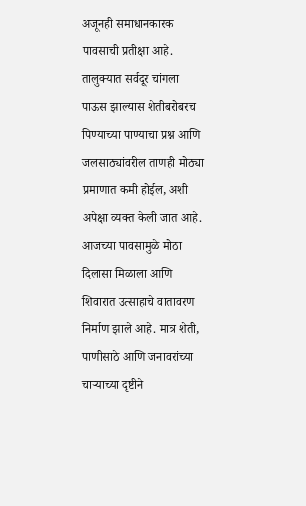अजूनही समाधानकारक पावसाची प्रतीक्षा आहे. तालुक्यात सर्वदूर चांगला पाऊस झाल्यास शेतीबरोबरच पिण्याच्या पाण्याचा प्रश्न आणि जलसाठ्यांवरील ताणही मोठ्या प्रमाणात कमी होईल, अशी अपेक्षा व्यक्त केली जात आहे.
आजच्या पावसामुळे मोठा दिलासा मिळाला आणि शिवारात उत्साहाचे वातावरण निर्माण झाले आहे. मात्र शेती, पाणीसाठे आणि जनावरांच्या चाऱ्याच्या दृष्टीने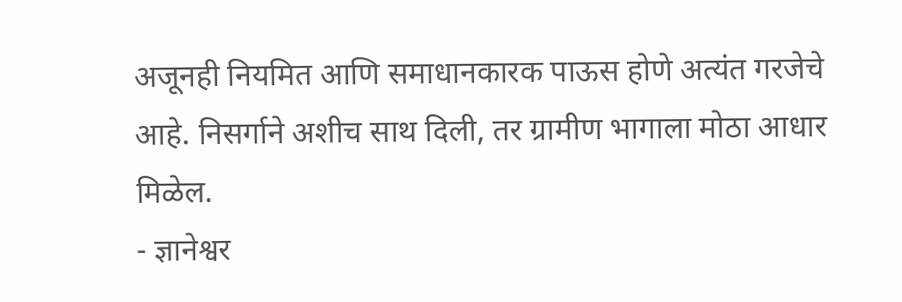अजूनही नियमित आणि समाधानकारक पाऊस होणे अत्यंत गरजेचे आहे. निसर्गाने अशीच साथ दिली, तर ग्रामीण भागाला मोठा आधार मिळेल.
- ज्ञानेश्वर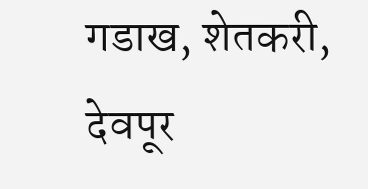गडाख, शेतकरी, देवपूर